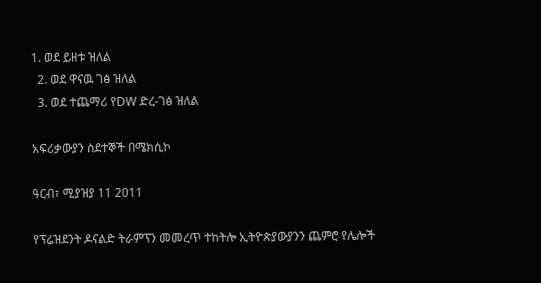1. ወደ ይዘቱ ዝለል
  2. ወደ ዋናዉ ገፅ ዝለል
  3. ወደ ተጨማሪ የDW ድረ-ገፅ ዝለል

አፍሪቃውያን ስደተኞች በሜክሲኮ

ዓርብ፣ ሚያዝያ 11 2011

የፕሬዝደንት ዶናልድ ትራምፕን መመረጥ ተከትሎ ኢትዮጵያውያንን ጨምሮ የሌሎች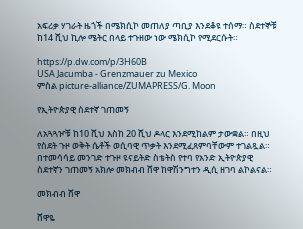አፍሪቃ ሃገራት ዜጎች በሜክሲኮ መጠለያ ጣቢያ እንደቆዩ ተሰማ። ስደተኞቹ ከ14 ሺህ ኪሎ ሜትር በላይ ተጉዘው ነው ሜክሲኮ የሚደርሱት።

https://p.dw.com/p/3H60B
USA Jacumba - Grenzmauer zu Mexico
ምስል picture-alliance/ZUMAPRESS/G. Moon

የኢትዮጵያዊ ስደተኛ ገጠመኝ

ለአጓጓዦቹ ከ10 ሺህ እስከ 20 ሺህ ዶላር እንደሚከልም ታውቋል። በዚህ የስደት ጉዞ ወቅት ሴቶች ወሲባዊ ጥቃት እንደሚፈጸምባቸውም ተገልጿል። በተመሳሳይ መንገድ ተጉዞ ዩናይትድ ስቴትስ የተባ የአንድ ኢትዮጵያዊ ስደተኛን ገጠመኝ አክሎ መክብብ ሸዋ ከዋሽንግተን ዲሲ ዘገባ ልኮልናል።

መክብብ ሸዋ

ሸዋዬ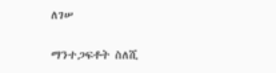ለገሠ

ማንተጋፍቶት ስለሺ